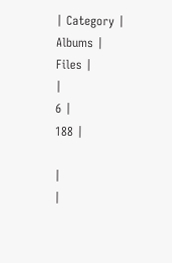| Category |
Albums |
Files |
|
6 |
188 |

|
|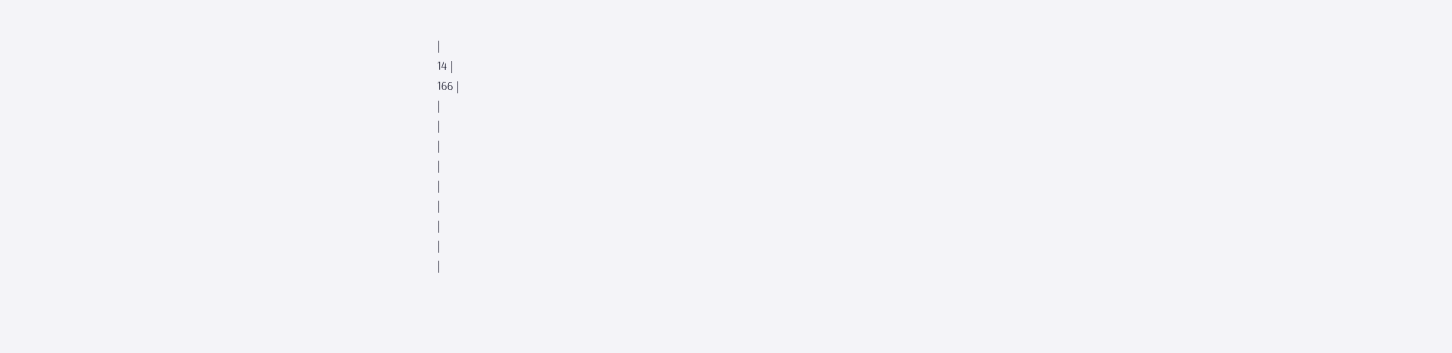|
14 |
166 |
|
|
|
|
|
|
|
|
|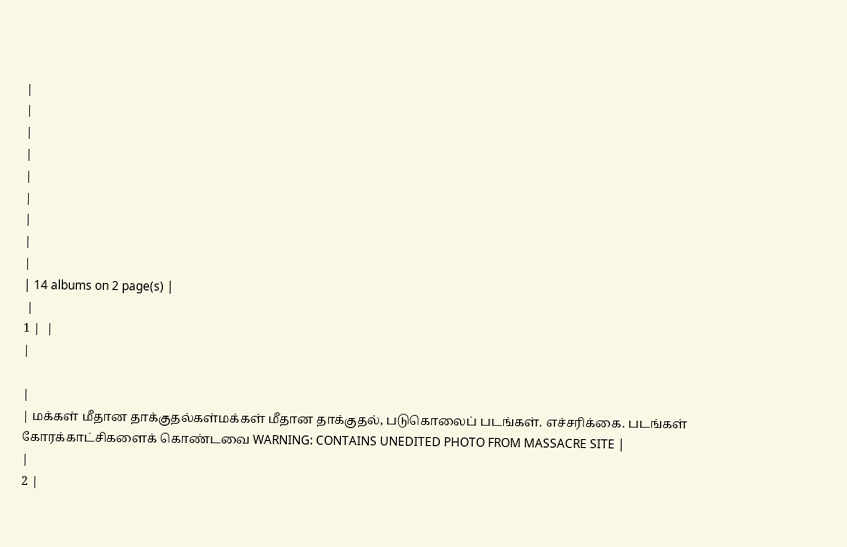|
|
|
|
|
|
|
|
|
| 14 albums on 2 page(s) |
 |
1 |  |
|

|
| மக்கள் மீதான தாக்குதல்கள்மக்கள் மீதான தாக்குதல், படுகொலைப் படங்கள். எச்சரிக்கை. படங்கள் கோரக்காட்சிகளைக் கொண்டவை WARNING: CONTAINS UNEDITED PHOTO FROM MASSACRE SITE |
|
2 |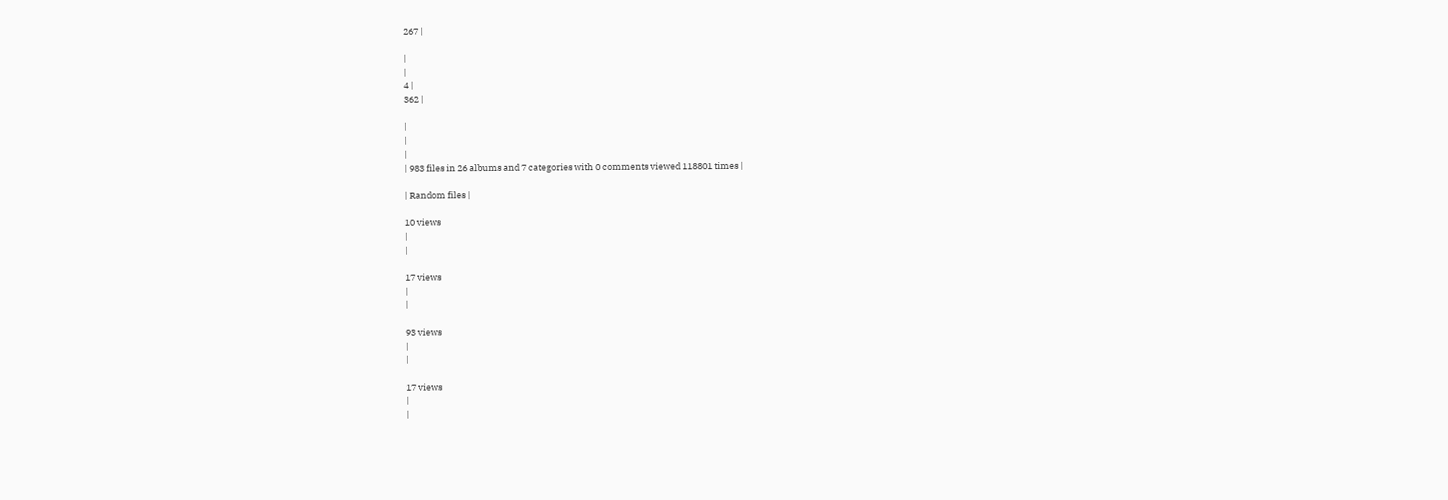267 |

|
|
4 |
362 |

|
|
|
| 983 files in 26 albums and 7 categories with 0 comments viewed 118801 times |

| Random files |

10 views
|
|

17 views
|
|

93 views
|
|

17 views
|
|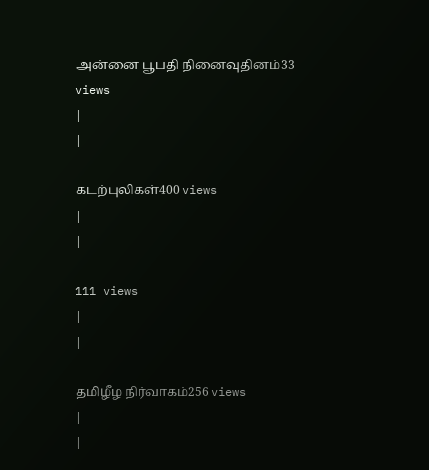அன்னை பூபதி நினைவுதினம்33 views
|
|

கடற்புலிகள்400 views
|
|

111 views
|
|

தமிழீழ நிர்வாகம்256 views
|
|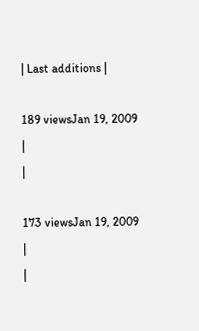| Last additions |

189 viewsJan 19, 2009
|
|

173 viewsJan 19, 2009
|
|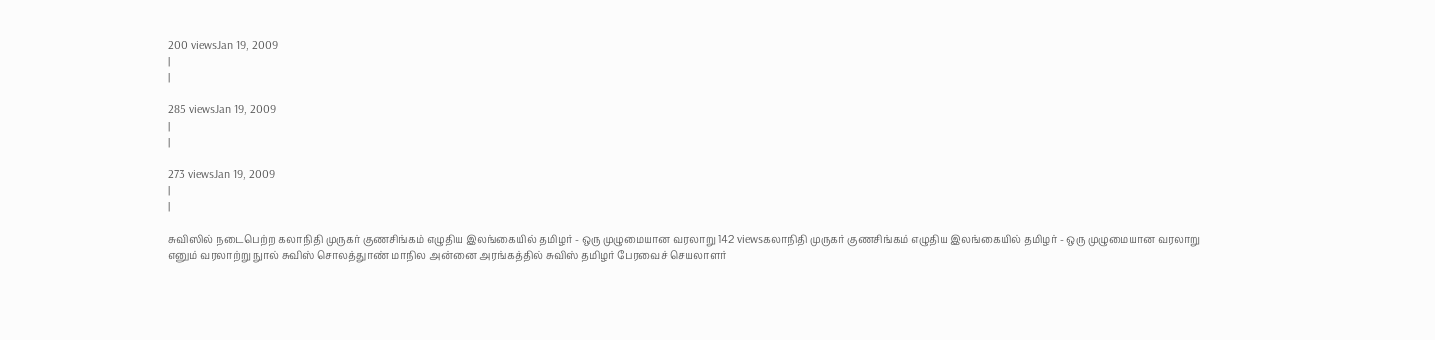200 viewsJan 19, 2009
|
|

285 viewsJan 19, 2009
|
|

273 viewsJan 19, 2009
|
|

சுவிஸில் நடைபெற்ற கலாநிதி முருகர் குணசிங்கம் எழுதிய இலங்கையில் தமிழர் - ஒரு முழுமையான வரலாறு 142 viewsகலாநிதி முருகர் குணசிங்கம் எழுதிய இலங்கையில் தமிழர் - ஒரு முழுமையான வரலாறு எனும் வரலாற்று நுால் சுவிஸ் சொலத்துாண் மாநில அன்னை அரங்கத்தில் சுவிஸ் தமிழர் பேரவைச் செயலாளர்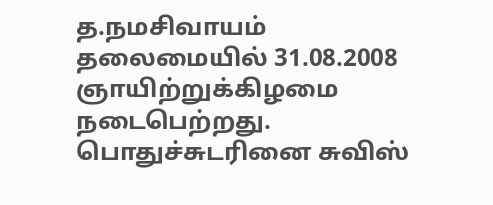த.நமசிவாயம் தலைமையில் 31.08.2008 ஞாயிற்றுக்கிழமை நடைபெற்றது. பொதுச்சுடரினை சுவிஸ்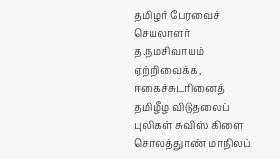தமிழர் பேரவைச் செயலாளர் த.நமசிவாயம் ஏற்றிவைக்க, ஈகைச்சுடரினைத் தமிழீழ விடுதலைப் புலிகள் சுவிஸ் கிளை சொலத்துாண் மாநிலப்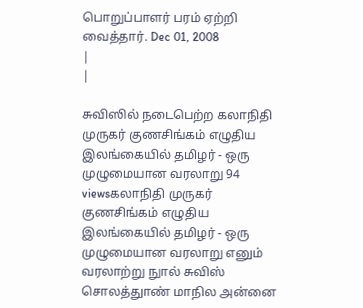பொறுப்பாளர் பரம் ஏற்றி வைத்தார். Dec 01, 2008
|
|

சுவிஸில் நடைபெற்ற கலாநிதி முருகர் குணசிங்கம் எழுதிய இலங்கையில் தமிழர் - ஒரு முழுமையான வரலாறு 94 viewsகலாநிதி முருகர் குணசிங்கம் எழுதிய இலங்கையில் தமிழர் - ஒரு முழுமையான வரலாறு எனும் வரலாற்று நுால் சுவிஸ் சொலத்துாண் மாநில அன்னை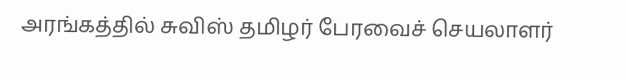அரங்கத்தில் சுவிஸ் தமிழர் பேரவைச் செயலாளர்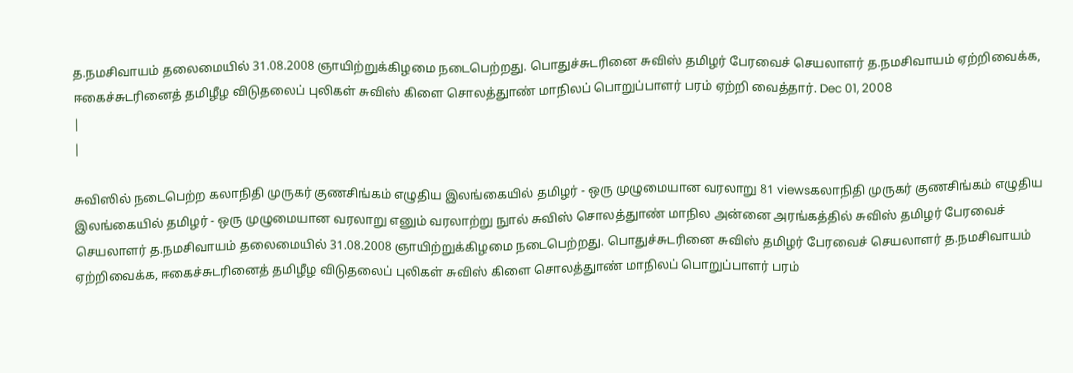த.நமசிவாயம் தலைமையில் 31.08.2008 ஞாயிற்றுக்கிழமை நடைபெற்றது. பொதுச்சுடரினை சுவிஸ் தமிழர் பேரவைச் செயலாளர் த.நமசிவாயம் ஏற்றிவைக்க, ஈகைச்சுடரினைத் தமிழீழ விடுதலைப் புலிகள் சுவிஸ் கிளை சொலத்துாண் மாநிலப் பொறுப்பாளர் பரம் ஏற்றி வைத்தார். Dec 01, 2008
|
|

சுவிஸில் நடைபெற்ற கலாநிதி முருகர் குணசிங்கம் எழுதிய இலங்கையில் தமிழர் - ஒரு முழுமையான வரலாறு 81 viewsகலாநிதி முருகர் குணசிங்கம் எழுதிய இலங்கையில் தமிழர் - ஒரு முழுமையான வரலாறு எனும் வரலாற்று நுால் சுவிஸ் சொலத்துாண் மாநில அன்னை அரங்கத்தில் சுவிஸ் தமிழர் பேரவைச் செயலாளர் த.நமசிவாயம் தலைமையில் 31.08.2008 ஞாயிற்றுக்கிழமை நடைபெற்றது. பொதுச்சுடரினை சுவிஸ் தமிழர் பேரவைச் செயலாளர் த.நமசிவாயம் ஏற்றிவைக்க, ஈகைச்சுடரினைத் தமிழீழ விடுதலைப் புலிகள் சுவிஸ் கிளை சொலத்துாண் மாநிலப் பொறுப்பாளர் பரம்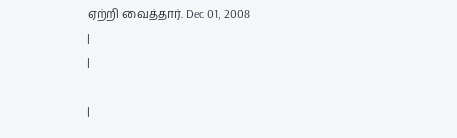ஏற்றி வைத்தார். Dec 01, 2008
|
|

|